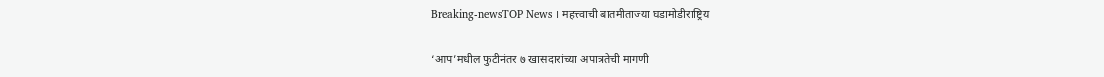Breaking-newsTOP News । महत्त्वाची बातमीताज्या घडामोडीराष्ट्रिय

‘आप’मधील फुटीनंतर ७ खासदारांच्या अपात्रतेची मागणी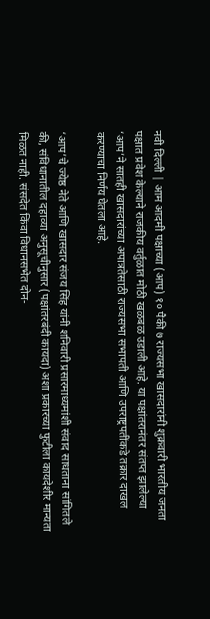नवी दिल्ली | आम आदमी पक्षाच्या (आप) १० पैकी ७ राज्यसभा खासदारांनी शुक्रवारी भारतीय जनता पक्षात प्रवेश केल्याने राजकीय वर्तुळात मोठी खळबळ उडाली आहे. या पक्षांतरानंतर संतप्त झालेल्या ‘आप’ने सातही खासदारांच्या अपात्रतेसाठी राज्यसभा सभापती आणि उपराष्ट्रपतींकडे तक्रार दाखल करण्याचा निर्णय घेतला आहे.

‘आप’चे ज्येष्ठ नेते आणि खासदार संजय सिंह यांनी शनिवारी प्रसारमाध्यमांशी संवाद साधताना सांगितले की, संविधानातील दहाव्या अनुसूचीनुसार (पक्षांतरबंदी कायदा) अशा प्रकारच्या फुटीला कायदेशीर मान्यता मिळत नाही. संसदेत किंवा विधानसभेत दोन-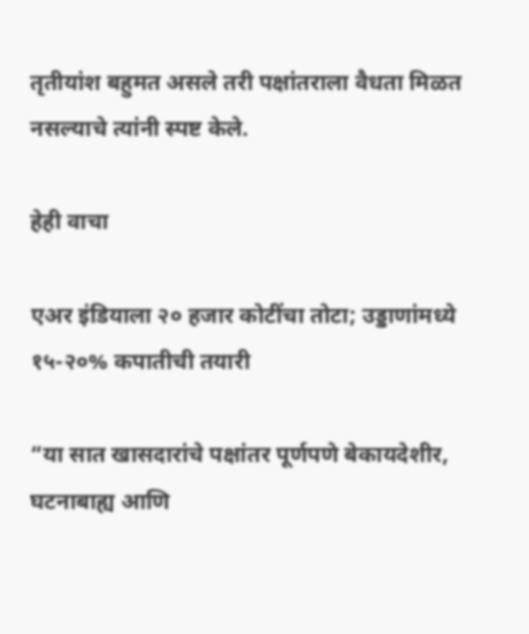तृतीयांश बहुमत असले तरी पक्षांतराला वैधता मिळत नसल्याचे त्यांनी स्पष्ट केले.

हेही वाचा

एअर इंडियाला २० हजार कोटींचा तोटा; उड्डाणांमध्ये १५-२०% कपातीची तयारी

“या सात खासदारांचे पक्षांतर पूर्णपणे बेकायदेशीर, घटनाबाह्य आणि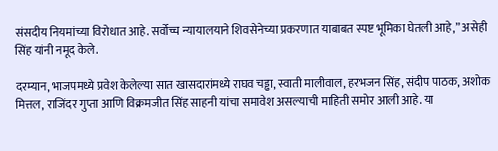संसदीय नियमांच्या विरोधात आहे. सर्वोच्च न्यायालयाने शिवसेनेच्या प्रकरणात याबाबत स्पष्ट भूमिका घेतली आहे,” असेही सिंह यांनी नमूद केले.

दरम्यान, भाजपमध्ये प्रवेश केलेल्या सात खासदारांमध्ये राघव चड्ढा, स्वाती मालीवाल, हरभजन सिंह, संदीप पाठक, अशोक मित्तल, राजिंदर गुप्ता आणि विक्रमजीत सिंह साहनी यांचा समावेश असल्याची माहिती समोर आली आहे. या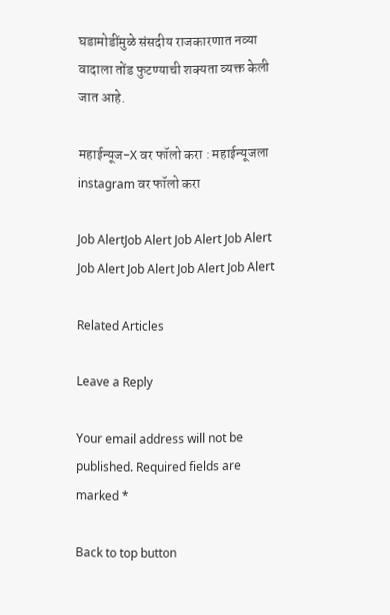घडामोडींमुळे संसदीय राजकारणात नव्या वादाला तोंड फुटण्याची शक्यता व्यक्त केली जात आहे.

महाईन्यूज-X वर फॉलो करा : महाईन्यूजला instagram वर फॉलो करा

Job AlertJob Alert Job Alert Job Alert Job Alert Job Alert Job Alert Job Alert

Related Articles

Leave a Reply

Your email address will not be published. Required fields are marked *

Back to top button